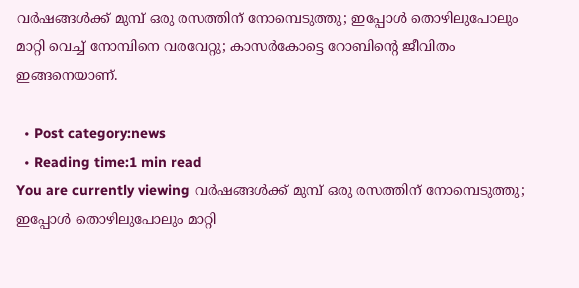വര്‍ഷങ്ങള്‍ക്ക് മുമ്പ് ഒരു രസത്തിന് നോമ്പെടുത്തു; ഇപ്പോള്‍ തൊഴിലുപോലും മാറ്റി വെച്ച് നോമ്പിനെ വരവേറ്റു; കാസര്‍കോട്ടെ റോബിന്റെ ജീവിതം ഇങ്ങനെയാണ്.

  • Post category:news
  • Reading time:1 min read
You are currently viewing വര്‍ഷങ്ങള്‍ക്ക് മുമ്പ് ഒരു രസത്തിന് നോമ്പെടുത്തു; ഇപ്പോള്‍ തൊഴിലുപോലും മാറ്റി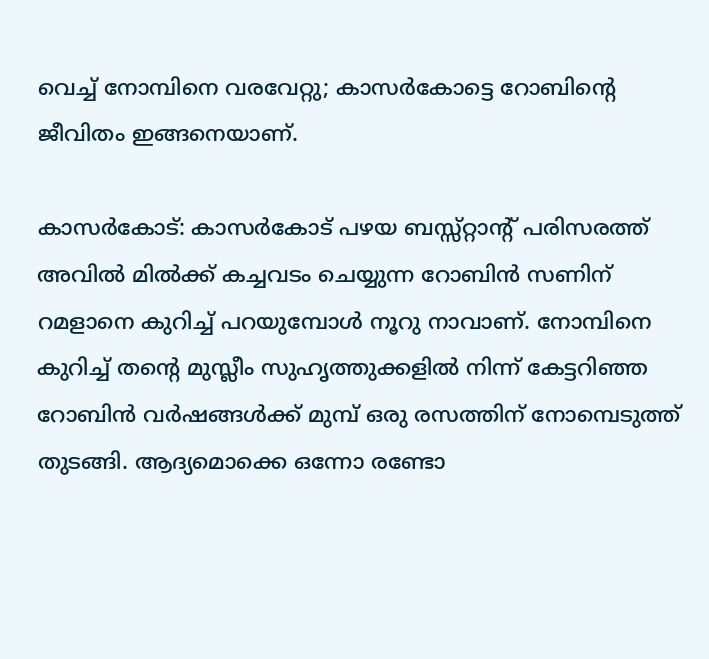വെച്ച് നോമ്പിനെ വരവേറ്റു; കാസര്‍കോട്ടെ റോബിന്റെ ജീവിതം ഇങ്ങനെയാണ്.

കാസര്‍കോട്: കാസര്‍കോട് പഴയ ബസ്സ്റ്റാന്റ് പരിസരത്ത് അവില്‍ മില്‍ക്ക് കച്ചവടം ചെയ്യുന്ന റോബിന്‍ സണിന് റമളാനെ കുറിച്ച് പറയുമ്പോള്‍ നൂറു നാവാണ്. നോമ്പിനെ കുറിച്ച് തന്റെ മുസ്ലീം സുഹൃത്തുക്കളില്‍ നിന്ന് കേട്ടറിഞ്ഞ റോബിന്‍ വര്‍ഷങ്ങള്‍ക്ക് മുമ്പ് ഒരു രസത്തിന് നോമ്പെടുത്ത് തുടങ്ങി. ആദ്യമൊക്കെ ഒന്നോ രണ്ടോ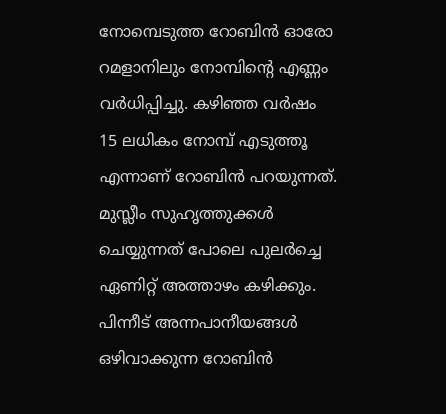നോമ്പെടുത്ത റോബിന്‍ ഓരോ റമളാനിലും നോമ്പിന്റെ എണ്ണം വര്‍ധിപ്പിച്ചു. കഴിഞ്ഞ വര്‍ഷം 15 ലധികം നോമ്പ് എടുത്തൂ എന്നാണ് റോബിന്‍ പറയുന്നത്. മുസ്ലീം സുഹൃത്തുക്കള്‍ ചെയ്യുന്നത് പോലെ പുലര്‍ച്ചെ ഏണിറ്റ് അത്താഴം കഴിക്കും. പിന്നീട് അന്നപാനീയങ്ങള്‍ ഒഴിവാക്കുന്ന റോബിന്‍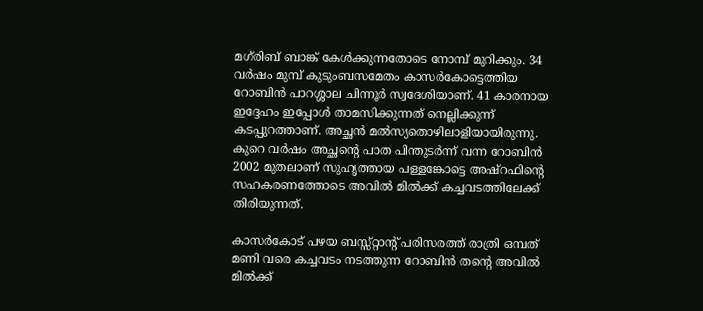മഗ്‌രിബ് ബാങ്ക് കേള്‍ക്കുന്നതോടെ നോമ്പ് മുറിക്കും. 34 വര്‍ഷം മുമ്പ് കുടുംബസമേതം കാസര്‍കോട്ടെത്തിയ റോബിന്‍ പാറശ്ശാല ചിന്നൂര്‍ സ്വദേശിയാണ്. 41 കാരനായ ഇദ്ദേഹം ഇപ്പോള്‍ താമസിക്കുന്നത് നെല്ലിക്കുന്ന് കടപ്പുറത്താണ്. അച്ഛന്‍ മല്‍സ്യതൊഴിലാളിയായിരുന്നു. കുറെ വര്‍ഷം അച്ഛന്റെ പാത പിന്തുടര്‍ന്ന് വന്ന റോബിന്‍ 2002 മുതലാണ് സുഹൃത്തായ പള്ളങ്കോട്ടെ അഷ്‌റഫിന്റെ സഹകരണത്തോടെ അവില്‍ മില്‍ക്ക് കച്ചവടത്തിലേക്ക് തിരിയുന്നത്.

കാസര്‍കോട് പഴയ ബസ്സ്റ്റാന്റ് പരിസരത്ത് രാത്രി ഒമ്പത് മണി വരെ കച്ചവടം നടത്തുന്ന റോബിന്‍ തന്റെ അവില്‍ മില്‍ക്ക്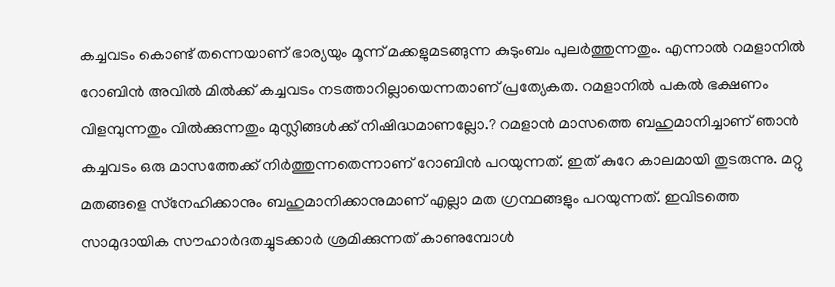കച്ചവടം കൊണ്ട് തന്നെയാണ് ഭാര്യയും മൂന്ന് മക്കളുമടങ്ങുന്ന കുടുംബം പുലര്‍ത്തുന്നതും. എന്നാല്‍ റമളാനില്‍ റോബിന്‍ അവില്‍ മില്‍ക്ക് കച്ചവടം നടത്താറില്ലായെന്നതാണ് പ്രത്യേകത. റമളാനില്‍ പകല്‍ ഭക്ഷണം വിളമ്പുന്നതും വില്‍ക്കുന്നതും മുസ്ലിങ്ങള്‍ക്ക് നിഷിദ്ധമാണല്ലോ.? റമളാന്‍ മാസത്തെ ബഹുമാനിച്ചാണ് ഞാന്‍ കച്ചവടം ഒരു മാസത്തേക്ക് നിര്‍ത്തുന്നതെന്നാണ് റോബിന്‍ പറയുന്നത്. ഇത് കുറേ കാലമായി തുടരുന്നു. മറ്റു മതങ്ങളെ സ്‌നേഹിക്കാനും ബഹുമാനിക്കാനുമാണ് എല്ലാ മത ഗ്രന്ഥങ്ങളും പറയുന്നത്. ഇവിടത്തെ സാമുദായിക സൗഹാര്‍ദതച്ചുടക്കാര്‍ ശ്രമിക്കുന്നത് കാണുമ്പോള്‍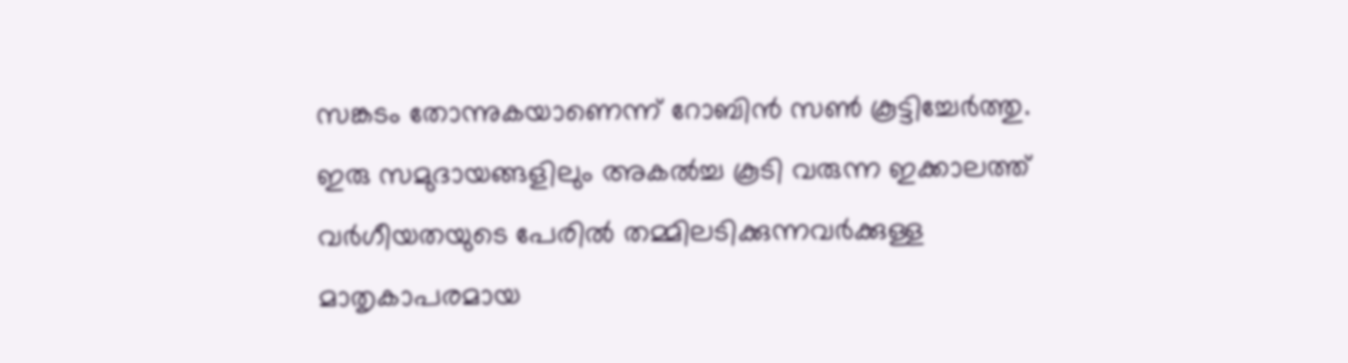സങ്കടം തോന്നുകയാണെന്ന് റോബിന്‍ സണ്‍ കൂട്ടിച്ചേര്‍ത്തു. ഇരു സമുദായങ്ങളിലും അകല്‍ച്ച കൂടി വരുന്ന ഇക്കാലത്ത് വര്‍ഗീയതയുടെ പേരില്‍ തമ്മിലടിക്കുന്നവര്‍ക്കുള്ള മാതൃകാപരമായ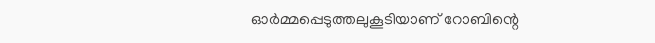ഓര്‍മ്മപ്പെടുത്തലുകൂടിയാണ് റോബിന്റെ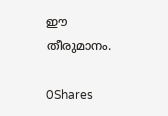ഈ തീരുമാനം.

0Shares